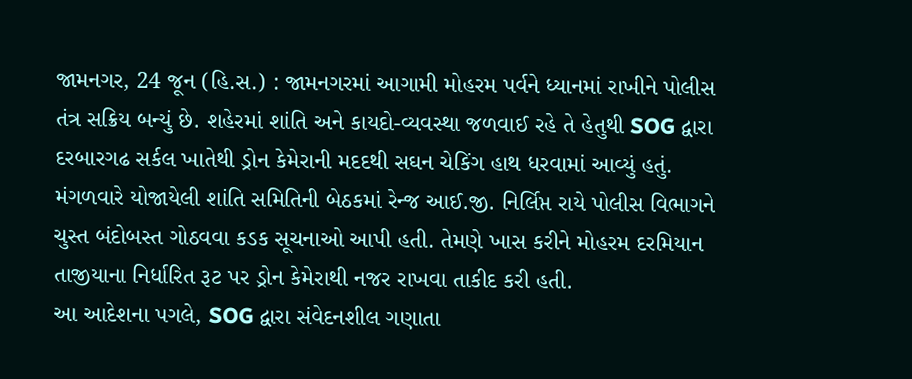જામનગર, 24 જૂન (હિ.સ.) : જામનગરમાં આગામી મોહરમ પર્વને ધ્યાનમાં રાખીને પોલીસ તંત્ર સક્રિય બન્યું છે. શહેરમાં શાંતિ અને કાયદો-વ્યવસ્થા જળવાઈ રહે તે હેતુથી SOG દ્વારા દરબારગઢ સર્કલ ખાતેથી ડ્રોન કેમેરાની મદદથી સઘન ચેકિંગ હાથ ધરવામાં આવ્યું હતું.
મંગળવારે યોજાયેલી શાંતિ સમિતિની બેઠકમાં રેન્જ આઈ.જી. નિર્લિપ્ત રાયે પોલીસ વિભાગને ચુસ્ત બંદોબસ્ત ગોઠવવા કડક સૂચનાઓ આપી હતી. તેમણે ખાસ કરીને મોહરમ દરમિયાન તાજીયાના નિર્ધારિત રૂટ પર ડ્રોન કેમેરાથી નજર રાખવા તાકીદ કરી હતી.
આ આદેશના પગલે, SOG દ્વારા સંવેદનશીલ ગણાતા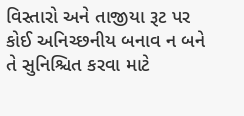વિસ્તારો અને તાજીયા રૂટ પર કોઈ અનિચ્છનીય બનાવ ન બને તે સુનિશ્ચિત કરવા માટે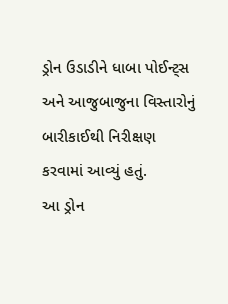ડ્રોન ઉડાડીને ધાબા પોઈન્ટ્સ અને આજુબાજુના વિસ્તારોનું બારીકાઈથી નિરીક્ષણ કરવામાં આવ્યું હતું.
આ ડ્રોન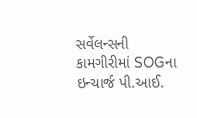સર્વેલન્સની કામગીરીમાં SOGના ઇન્ચાર્જ પી.આઈ.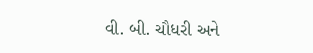વી. બી. ચૌધરી અને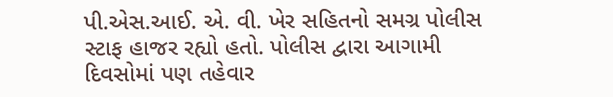પી.એસ.આઈ. એ. વી. ખેર સહિતનો સમગ્ર પોલીસ સ્ટાફ હાજર રહ્યો હતો. પોલીસ દ્વારા આગામી દિવસોમાં પણ તહેવાર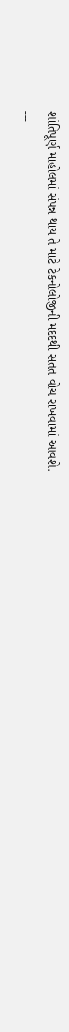શાંતિપૂર્ણ માહોલમાં સંપન્ન થાય તે માટે ટેકનોલોજીની મદદથી સતત વોચ રાખવામાં આવશે.
---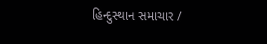હિન્દુસ્થાન સમાચાર /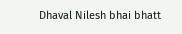Dhaval Nilesh bhai bhatt